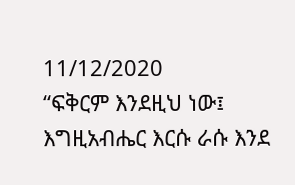11/12/2020
“ፍቅርም እንደዚህ ነው፤ እግዚአብሔር እርሱ ራሱ እንደ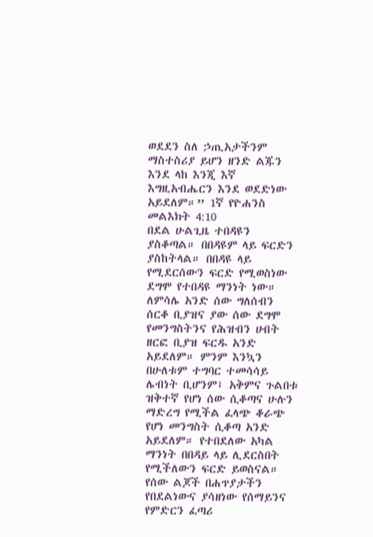ወደደን ስለ ኃጢአታችንም ማስተስሪያ ይሆን ዘንድ ልጁን እንደ ላከ እንጂ እኛ እግዚአብሔርን እንደ ወደድነው አይደለም።” 1ኛ የዮሐንስ መልእክት 4:10
በደል ሁልጊዜ ተበዳዩን ያስቆጣል። በበዳዩም ላይ ፍርድን ያስከትላል። በበዳዩ ላይ የሚደርሰውን ፍርድ የሚወስነው ደግሞ የተበዳዩ ማንነት ነው። ለምሳሌ አንድ ሰው ግለሰብን ሰርቆ ቢያዝና ያው ሰው ደግሞ የመንግስትንና የሕዝብን ሀብት ዘርፎ ቢያዝ ፍርዱ አንድ አይደለም። ምንም እንኳን በሁለቱም ተግባር ተመሳሳይ ሌብነት ቢሆንም፤ አቅምና ጉልበቱ ዝቅተኛ የሆነ ሰው ሲቆጣና ሁሉን ማድረግ የሚችል ፈላጭ ቆራጭ የሆነ መንግስት ሲቆጣ አንድ አይደለም። የተበደለው አካል ማንነት በበዳይ ላይ ሊደርስበት የሚችለውን ፍርድ ይወስናል። የሰው ልጆች በሐጥያታችን የበደልነውና ያሳዘነው የሰማይንና የምድርን ፈጣሪ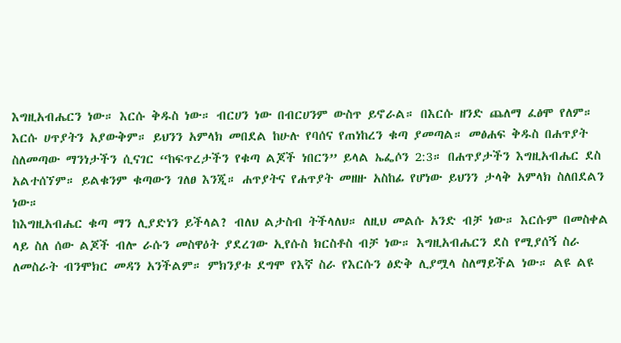እግዚአብሔርን ነው። እርሱ ቅዱስ ነው። ብርሀን ነው በብርሀንም ውስጥ ይኖራል። በእርሱ ዘንድ ጨለማ ፈፅሞ የለም። እርሱ ሀጥያትን አያውቅም። ይህንን አምላክ መበደል ከሁሉ የባሰና የጠነከረን ቁጣ ያመጣል። መፅሐፍ ቅዱስ በሐጥያት ስለመጣው ማንነታችን ሲናገር “ከፍጥረታችን የቁጣ ልጆች ነበርን” ይላል ኤፌሶን 2:3። በሐጥያታችን እግዚአብሔር ደስ አልተሰኘም። ይልቁንም ቁጣውን ገለፀ እንጂ። ሐጥያትና የሐጥያት መዘዙ አስከፊ የሆነው ይህንን ታላቅ አምላክ ስለበደልን ነው።
ከእግዚአብሔር ቁጣ ማን ሊያድነን ይችላል? ብለህ ልታስብ ትችላለህ። ለዚህ መልሱ አንድ ብቻ ነው። እርሱም በመስቀል ላይ ስለ ሰው ልጆች ብሎ ራሱን መስዋዕት ያደረገው ኢየሱስ ክርስቶስ ብቻ ነው። እግዚአብሔርን ደስ የሚያሰኝ ስራ ለመስራት ብንሞክር መዳን አንችልም። ምክንያቱ ደግሞ የእኛ ስራ የእርሱን ፅድቅ ሊያሟላ ስለማይችል ነው። ልዩ ልዩ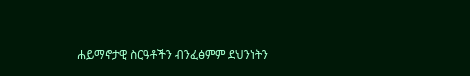ሐይማኖታዊ ስርዓቶችን ብንፈፅምም ደህንነትን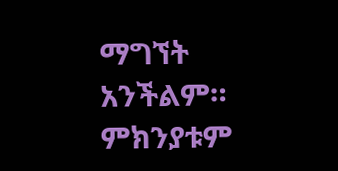ማግኘት አንችልም። ምክንያቱም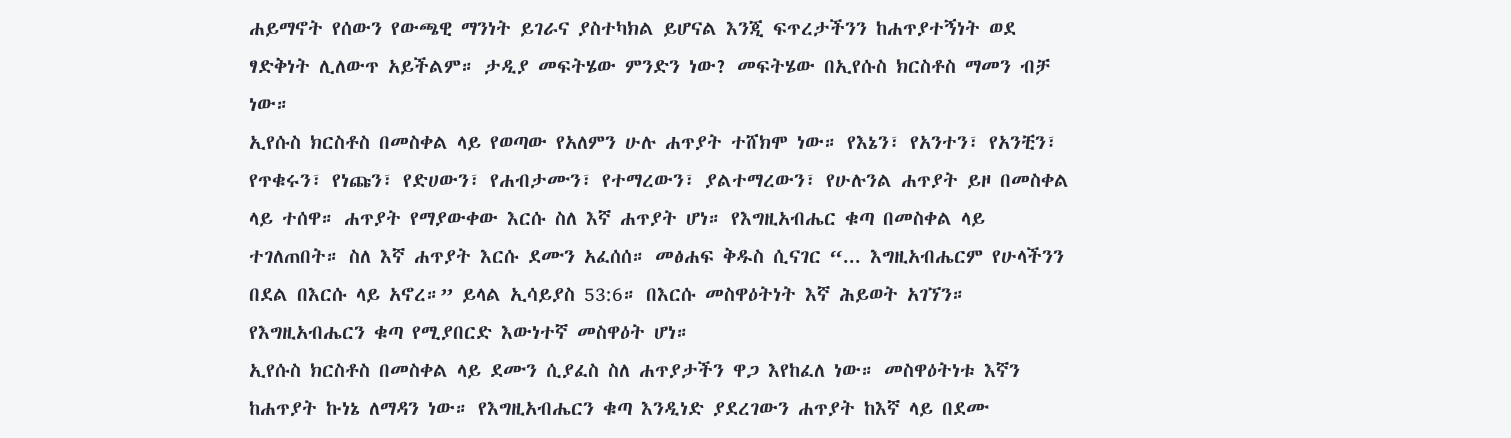ሐይማኖት የሰውን የውጫዊ ማንነት ይገራና ያስተካክል ይሆናል እንጂ ፍጥረታችንን ከሐጥያተኝነት ወደ ፃድቅነት ሊለውጥ አይችልም። ታዲያ መፍትሄው ምንድን ነው? መፍትሄው በኢየሱስ ክርስቶስ ማመን ብቻ ነው።
ኢየሱስ ክርስቶስ በመስቀል ላይ የወጣው የአለምን ሁሉ ሐጥያት ተሸክሞ ነው። የእኔን፣ የአንተን፣ የአንቺን፣ የጥቁሩን፣ የነጩን፣ የድሀውን፣ የሐብታሙን፣ የተማረውን፣ ያልተማረውን፣ የሁሉንል ሐጥያት ይዞ በመስቀል ላይ ተሰዋ። ሐጥያት የማያውቀው እርሱ ስለ እኛ ሐጥያት ሆነ። የእግዚአብሔር ቁጣ በመስቀል ላይ ተገለጠበት። ስለ እኛ ሐጥያት እርሱ ደሙን አፈሰሰ። መፅሐፍ ቅዱስ ሲናገር “... እግዚአብሔርም የሁላችንን በደል በእርሱ ላይ አኖረ።” ይላል ኢሳይያስ 53:6። በእርሱ መስዋዕትነት እኛ ሕይወት አገኘን። የእግዚአብሔርን ቁጣ የሚያበርድ እውነተኛ መስዋዕት ሆነ።
ኢየሱስ ክርስቶስ በመስቀል ላይ ደሙን ሲያፈስ ስለ ሐጥያታችን ዋጋ እየከፈለ ነው። መስዋዕትነቱ እኛን ከሐጥያት ኩነኔ ለማዳን ነው። የእግዚአብሔርን ቁጣ እንዲነድ ያደረገውን ሐጥያት ከእኛ ላይ በደሙ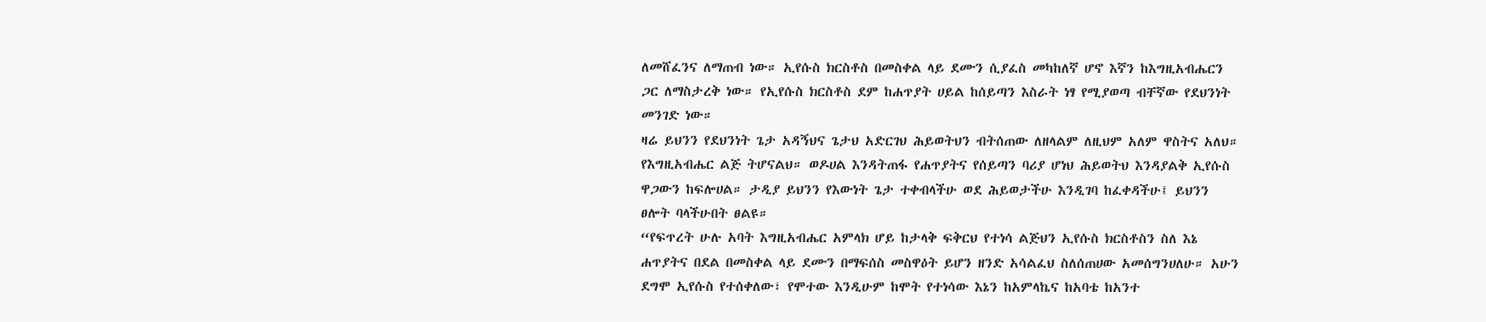ለመሸፈንና ለማጠብ ነው። ኢየሱስ ክርስቶስ በመስቀል ላይ ደሙን ሲያፈስ መካከለኛ ሆኖ እኛን ከእግዚአብሔርን ጋር ለማስታረቅ ነው። የኢየሱስ ክርስቶስ ደም ከሐጥያት ሀይል ከሰይጣን እስራት ነፃ የሚያወጣ ብቸኛው የደህንነት መንገድ ነው።
ዛሬ ይህንን የደህንነት ጌታ አዳኝህና ጌታህ አድርገህ ሕይወትህን ብትሰጠው ለዘላልም ለዚህም አለም ዋስትና አለህ። የእግዚአብሔር ልጅ ትሆናልህ። ወዶሀል እንዳትጠፋ የሐጥያትና የሰይጣን ባሪያ ሆነህ ሕይወትህ እንዳያልቅ ኢየሱስ ዋጋውን ከፍሎሀል። ታዲያ ይህንን የእውነት ጌታ ተቀብላችሁ ወደ ሕይወታችሁ እንዲገባ ከፈቀዳችሁ፤ ይህንን ፀሎት ባላችሁበት ፀልዩ።
“የፍጥረት ሁሉ አባት እግዚአብሔር አምላክ ሆይ ከታላቅ ፍቅርህ የተነሳ ልጅህን ኢየሱስ ክርስቶስን ስለ እኔ ሐጥያትና በደል በመስቀል ላይ ደሙን በማፍሰስ መስዋዕት ይሆን ዘንድ አሳልፈህ ስለሰጠሀው አመሰግንሀለሁ። አሁን ደግሞ ኢየሱስ የተሰቀለው፣ የሞተው እንዲሁም ከሞት የተነሳው እኔን ከአምላኬና ከአባቴ ከአንተ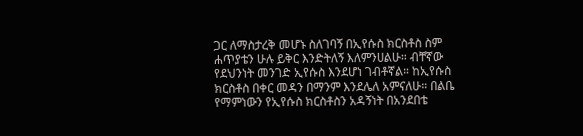ጋር ለማስታረቅ መሆኑ ስለገባኝ በኢየሱስ ክርስቶስ ስም ሐጥያቴን ሁሉ ይቅር እንድትለኝ እለምንሀልሁ። ብቸኛው የደህንነት መንገድ ኢየሱስ እንደሆነ ገብቶኛል። ከኢየሱስ ክርስቶስ በቀር መዳን በማንም እንደሌለ አምናለሁ። በልቤ የማምነውን የኢየሱስ ክርስቶስን አዳኝነት በአንደበቴ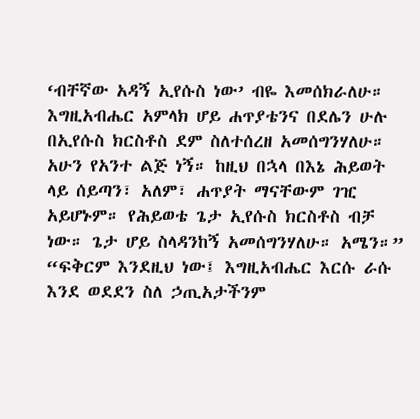‘ብቸኛው አዳኝ ኢየሱስ ነው’ ብዬ እመሰክራለሁ። እግዚአብሔር አምላክ ሆይ ሐጥያቴንና በደሌን ሁሉ በኢየሱስ ክርስቶስ ደም ስለተሰረዘ አመሰግንሃለሁ። አሁን የአንተ ልጅ ነኝ። ከዚህ በኋላ በእኔ ሕይወት ላይ ሰይጣን፣ አለም፣ ሐጥያት ማናቸውም ገዢ አይሆኑም። የሕይወቴ ጌታ ኢየሱስ ክርስቶስ ብቻ ነው። ጌታ ሆይ ስላዳንከኝ አመሰግንሃለሁ። አሜን።”
“ፍቅርም እንደዚህ ነው፤ እግዚአብሔር እርሱ ራሱ እንደ ወደደን ስለ ኃጢአታችንም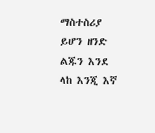ማስተስሪያ ይሆን ዘንድ ልጁን እንደ ላከ እንጂ እኛ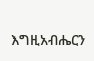እግዚአብሔርን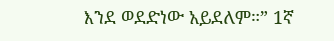እንደ ወደድነው አይደለም።” 1ኛ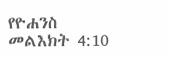የዮሐንስ መልእክት 4:10